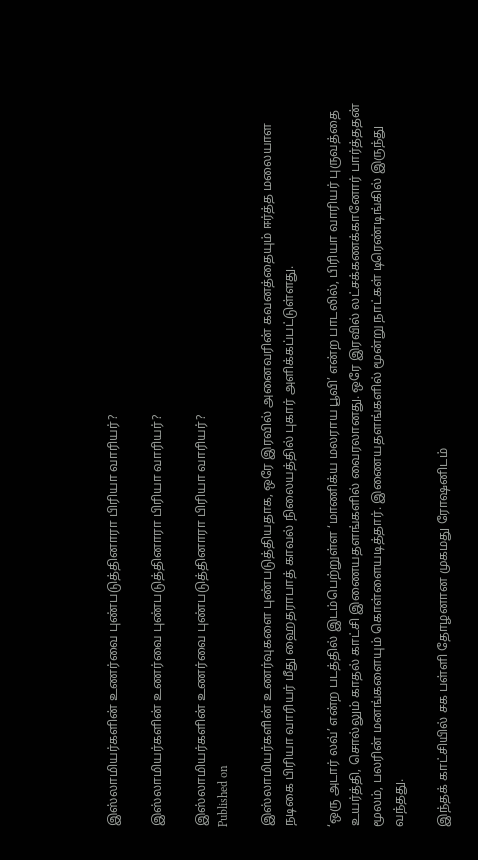இஸ்லாமியர்களின் உணர்வை புண்படுத்தினாரா பிரியா வாரியர்?

இஸ்லாமியர்களின் உணர்வை புண்படுத்தினாரா பிரியா வாரியர்?

இஸ்லாமியர்களின் உணர்வை புண்படுத்தினாரா பிரியா வாரியர்?
Published on

இஸ்லாமியர்களின் உணர்வுகளை புண்படுத்தியதாக, ஒரே இரவில் அனைவரின் கவனத்தையும் ஈர்த்த மலையாள நடிகை பிரியா வாரியர் மீது ஹைதராபாத் காவல் நிலையத்தில் புகார் அளிக்கப்பட்டுள்ளது.

‘ஒரு அடார் லவ்’ என்ற படத்தில் இடம்பெற்றுள்ள ‘மாணிக்ய மலராய பூவி’ என்ற பாடலில், பிரியா வாரியர் புருவத்தை உயர்த்தி, சொல்லும் காதல் காட்சி இணையதளங்களில் வைரலானது. ஒரே இரவில் லட்சக்கணக்கானோர் பார்த்ததன் மூலம், பலரின் மனங்களையும் கொள்ளையடித்தார். இணையதளங்களில் மூன்று நாட்கள் டிரெண்டிங்கில் இருந்து வந்தது.

இந்தக் காட்சியில் சக பள்ளி தோழனான முகமது ரோஷனிடம்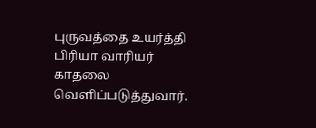புருவத்தை உயர்த்தி பிரியா வாரியர் காதலை வெளிப்படுத்துவார்.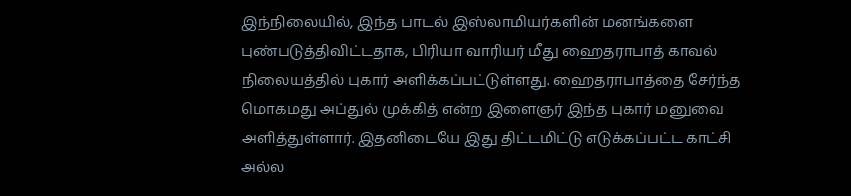இந்நிலையில், இந்த பாடல் இஸ்லாமியர்களின் மனங்களை புண்படுத்திவிட்டதாக, பிரியா வாரியர் மீது ஹைதராபாத் காவல் நிலையத்தில் புகார் அளிக்கப்பட்டுள்ளது. ஹைதராபாத்தை சேர்ந்த மொகமது அப்துல் முக்கித் என்ற இளைஞர் இந்த புகார் மனுவை அளித்துள்ளார். இதனிடையே இது திட்டமிட்டு எடுக்கப்பட்ட காட்சி அல்ல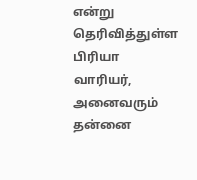என்று தெரிவித்துள்ள பிரியா வாரியர், அனைவரும் தன்னை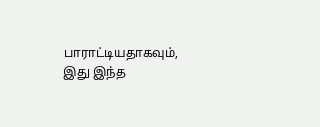பாராட்டியதாகவும், இது இந்த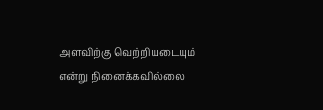அளவிற்கு வெற்றியடையும் என்று நினைக்கவில்லை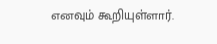எனவும் கூறியுள்ளார்.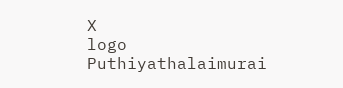X
logo
Puthiyathalaimurai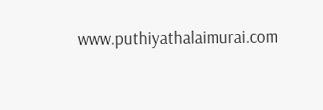www.puthiyathalaimurai.com